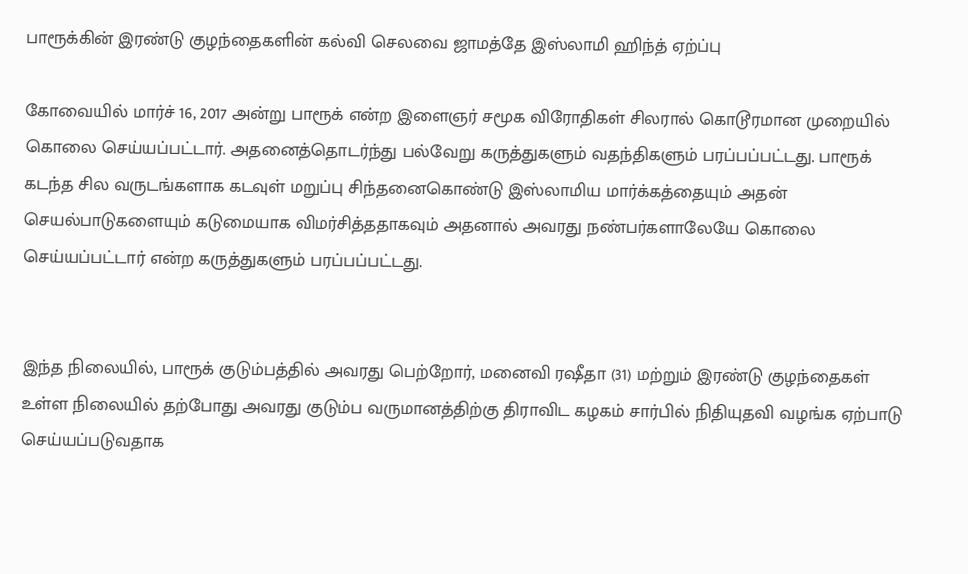பாரூக்கின் இரண்டு குழந்தைகளின் கல்வி செலவை ஜாமத்தே இஸ்லாமி ஹிந்த் ஏற்ப்பு

கோவையில் மார்ச் 16, 2017 அன்று பாரூக் என்ற இளைஞர் சமூக விரோதிகள் சிலரால் கொடூரமான முறையில் கொலை செய்யப்பட்டார். அதனைத்தொடர்ந்து பல்வேறு கருத்துகளும் வதந்திகளும் பரப்பப்பட்டது. பாரூக் கடந்த சில வருடங்களாக கடவுள் மறுப்பு சிந்தனைகொண்டு இஸ்லாமிய மார்க்கத்தையும் அதன் செயல்பாடுகளையும் கடுமையாக விமர்சித்ததாகவும் அதனால் அவரது நண்பர்களாலேயே கொலை செய்யப்பட்டார் என்ற கருத்துகளும் பரப்பப்பட்டது.


இந்த நிலையில், பாரூக் குடும்பத்தில் அவரது பெற்றோர், மனைவி ரஷீதா (31) மற்றும் இரண்டு குழந்தைகள் உள்ள நிலையில் தற்போது அவரது குடும்ப வருமானத்திற்கு திராவிட கழகம் சார்பில் நிதியுதவி வழங்க ஏற்பாடு செய்யப்படுவதாக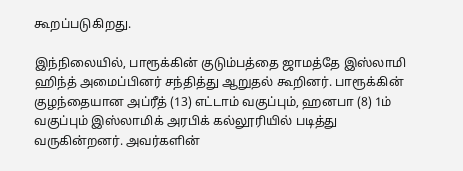கூறப்படுகிறது.

இந்நிலையில், பாரூக்கின் குடும்பத்தை ஜாமத்தே இஸ்லாமி ஹிந்த் அமைப்பினர் சந்தித்து ஆறுதல் கூறினர். பாரூக்கின் குழந்தையான அப்ரீத் (13) எட்டாம் வகுப்பும், ஹனபா (8) 1ம் வகுப்பும் இஸ்லாமிக் அரபிக் கல்லூரியில் படித்து வருகின்றனர். அவர்களின்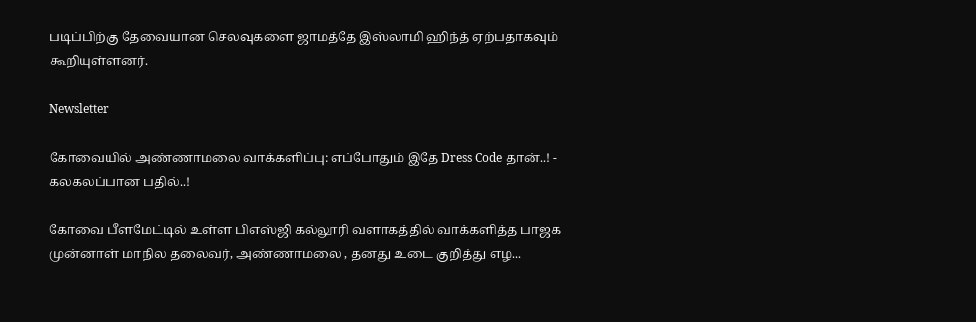படிப்பிற்கு தேவையான செலவுகளை ஜாமத்தே இஸ்லாமி ஹிந்த் ஏற்பதாகவும் கூறியுள்ளனர்.

Newsletter

கோவையில் அண்ணாமலை வாக்களிப்பு: எப்போதும் இதே Dress Code தான்..! - கலகலப்பான பதில்..!

கோவை பீளமேட்டில் உள்ள பிஎஸ்ஜி கல்லூரி வளாகத்தில் வாக்களித்த பாஜக முன்னாள் மாநில தலைவர், அண்ணாமலை , தனது உடை குறித்து எழ...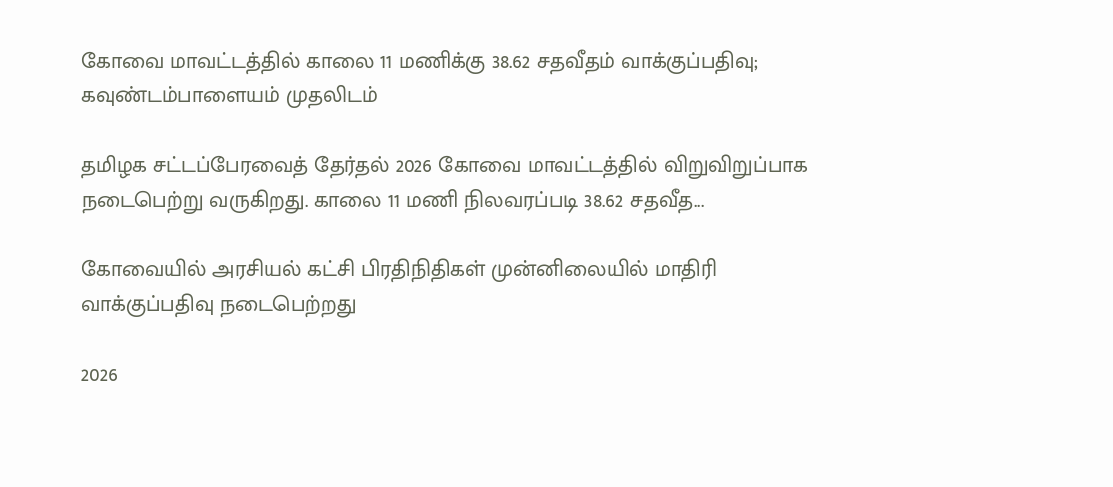கோவை மாவட்டத்தில் காலை 11 மணிக்கு 38.62 சதவீதம் வாக்குப்பதிவு; கவுண்டம்பாளையம் முதலிடம்

தமிழக சட்டப்பேரவைத் தேர்தல் 2026 கோவை மாவட்டத்தில் விறுவிறுப்பாக நடைபெற்று வருகிறது. காலை 11 மணி நிலவரப்படி 38.62 சதவீத...

கோவையில் அரசியல் கட்சி பிரதிநிதிகள் முன்னிலையில் மாதிரி வாக்குப்பதிவு நடைபெற்றது

2026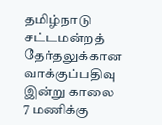தமிழ்நாடு சட்டமன்றத் தேர்தலுக்கான வாக்குப்பதிவு இன்று காலை 7 மணிக்கு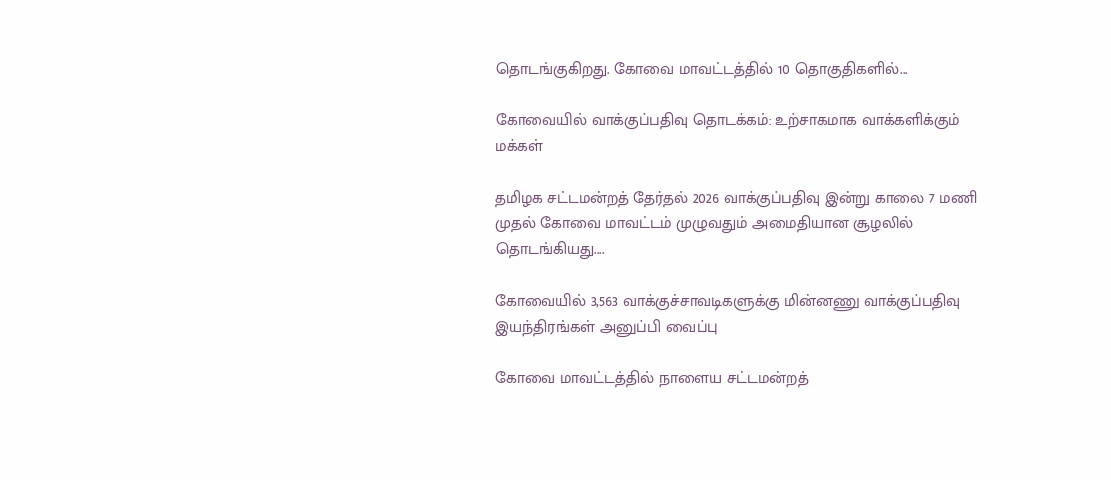தொடங்குகிறது. கோவை மாவட்டத்தில் 10 தொகுதிகளில்...

கோவையில் வாக்குப்பதிவு தொடக்கம்: உற்சாகமாக வாக்களிக்கும் மக்கள்

தமிழக சட்டமன்றத் தேர்தல் 2026 வாக்குப்பதிவு இன்று காலை 7 மணி முதல் கோவை மாவட்டம் முழுவதும் அமைதியான சூழலில் தொடங்கியது....

கோவையில் 3,563 வாக்குச்சாவடிகளுக்கு மின்னணு வாக்குப்பதிவு இயந்திரங்கள் அனுப்பி வைப்பு

கோவை மாவட்டத்தில் நாளைய சட்டமன்றத்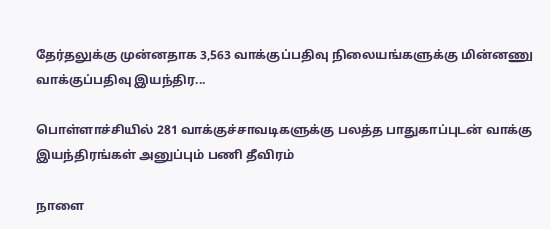தேர்தலுக்கு முன்னதாக 3,563 வாக்குப்பதிவு நிலையங்களுக்கு மின்னணு வாக்குப்பதிவு இயந்திர...

பொள்ளாச்சியில் 281 வாக்குச்சாவடிகளுக்கு பலத்த பாதுகாப்புடன் வாக்கு இயந்திரங்கள் அனுப்பும் பணி தீவிரம்

நாளை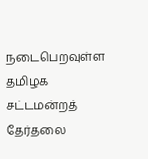நடைபெறவுள்ள தமிழக சட்டமன்றத் தேர்தலை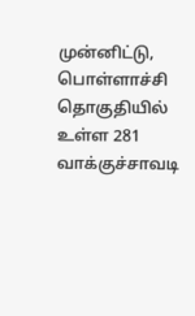முன்னிட்டு, பொள்ளாச்சி தொகுதியில் உள்ள 281 வாக்குச்சாவடி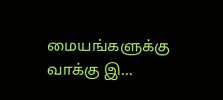மையங்களுக்கு வாக்கு இ...